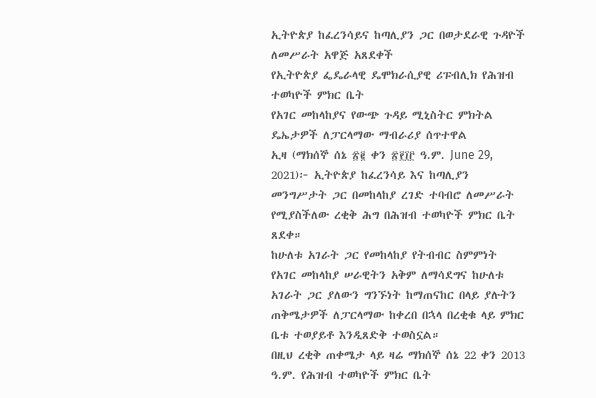ኢትዮጵያ ከፈረንሳይና ከጣሊያን ጋር በወታደራዊ ጉዳዮች ለመሥራት አዋጅ አጸደቀች
የኢትዮጵያ ፌዴራላዊ ዴሞክራሲያዊ ሪፑብሊክ የሕዝብ ተወካዮች ምክር ቤት
የአገር መከላከያና የውጭ ጉዳይ ሚኒስትር ምክትል ዴኤታዎች ለፓርላማው ማብራሪያ ሰጥተዋል
ኢዛ (ማክሰኞ ሰኔ ፳፪ ቀን ፳፻፲፫ ዓ.ም. June 29, 2021)፦ ኢትዮጵያ ከፈረንሳይ እና ከጣሊያን መንግሥታት ጋር በመከላከያ ረገድ ተባብሮ ለመሥራት የሚያስችለው ረቂቅ ሕግ በሕዝብ ተወካዮች ምክር ቤት ጸደቀ።
ከሁለቱ አገራት ጋር የመከላከያ የትብብር ስምምነት የአገር መከላከያ ሠራዊትን አቅም ለማሳደግና ከሁለቱ አገራት ጋር ያለውን ግንኙነት ከማጠናከር በላይ ያሉትን ጠቅሜታዎች ለፓርላማው ከቀረበ በኋላ በረቂቁ ላይ ምክር ቤቱ ተወያይቶ እንዲጸድቅ ተወስኗል።
በዚህ ረቂቅ ጠቀሜታ ላይ ዛሬ ማክሰኞ ሰኔ 22 ቀን 2013 ዓ.ም. የሕዝብ ተወካዮች ምክር ቤት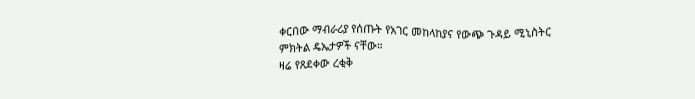ቀርበው ማብራሪያ የሰጡት የአገር መከላከያና የውጭ ጉዳይ ሚኒስትር ምክትል ዴኤታዎች ናቸው።
ዛሬ የጸደቀው ረቂቅ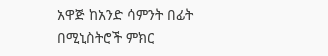አዋጅ ከአንድ ሳምንት በፊት በሚኒስትሮች ምክር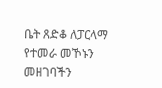ቤት ጸድቆ ለፓርላማ የተመራ መኾኑን መዘገባችን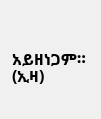አይዘነጋም። (ኢዛ)